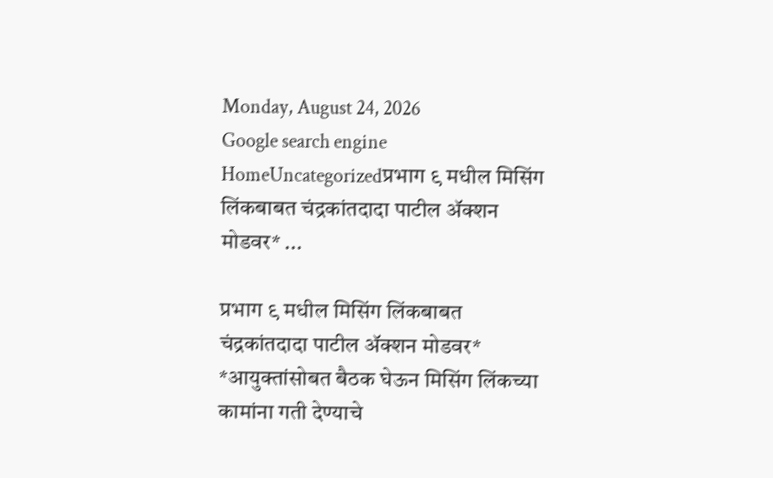Monday, August 24, 2026
Google search engine
HomeUncategorizedप्रभाग ९ मधील मिसिंग लिंकबाबत चंद्रकांतदादा पाटील ॲक्शन मोडवर* ...

प्रभाग ९ मधील मिसिंग लिंकबाबत चंद्रकांतदादा पाटील ॲक्शन मोडवर* *आयुक्तांसोबत बैठक घेऊन मिसिंग लिंकच्या कामांना गती देण्याचे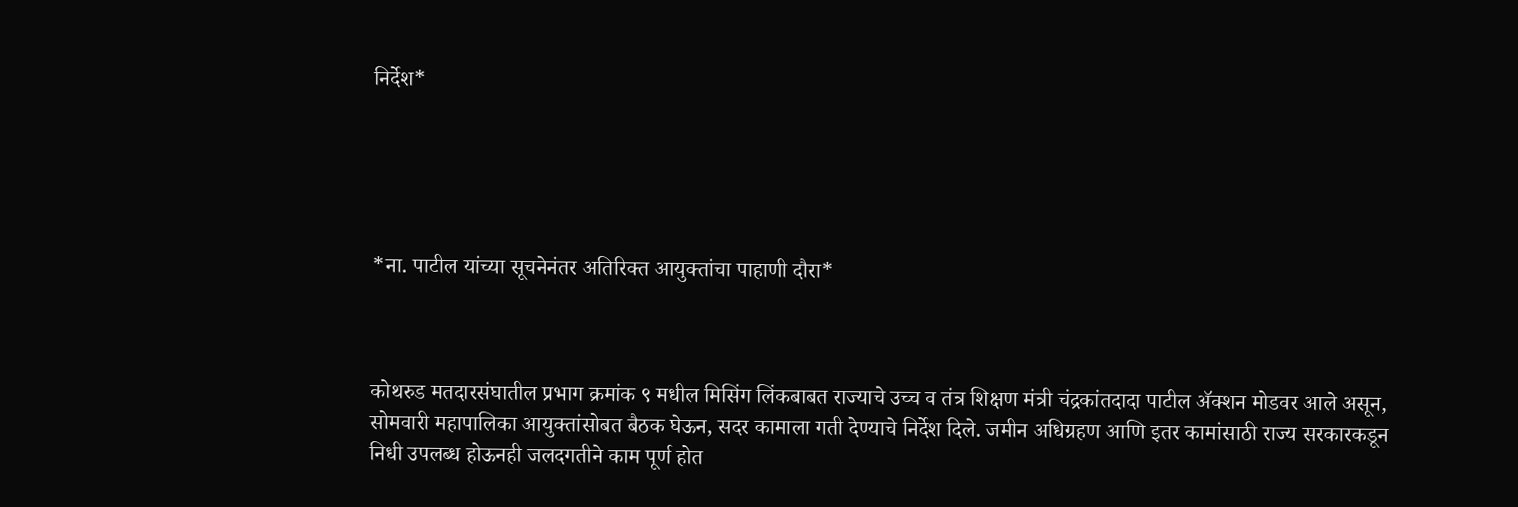निर्देश*





*ना. पाटील यांच्या सूचनेनंतर अतिरिक्त आयुक्तांचा पाहाणी दौरा*



कोथरुड मतदारसंघातील प्रभाग क्रमांक ९ मधील मिसिंग लिंकबाबत राज्याचे उच्च व तंत्र शिक्षण मंत्री चंद्रकांतदादा पाटील ॲक्शन मोडवर आले असून, सोमवारी महापालिका आयुक्तांसोबत बैठक घेऊन, सदर कामाला गती देण्याचे निर्देश दिले. जमीन अधिग्रहण आणि इतर कामांसाठी राज्य सरकारकडून निधी उपलब्ध होऊनही जलदगतीने काम पूर्ण होत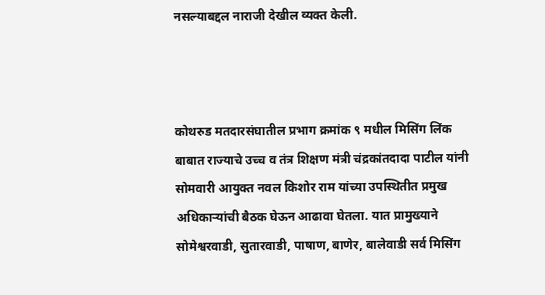नसल्याबद्दल नाराजी देखील व्यक्त केली.



कोथरुड मतदारसंघातील प्रभाग क्रमांक ९ मधील मिसिंग लिंक बाबात राज्याचे उच्च व तंत्र शिक्षण मंत्री चंद्रकांतदादा पाटील यांनी सोमवारी आयुक्त नवल किशोर राम यांच्या उपस्थितीत प्रमुख अधिकाऱ्यांची बैठक घेऊन आढावा घेतला. यात प्रामुख्याने सोमेश्वरवाडी, सुतारवाडी, पाषाण, बाणेर, बालेवाडी सर्व मिसिंग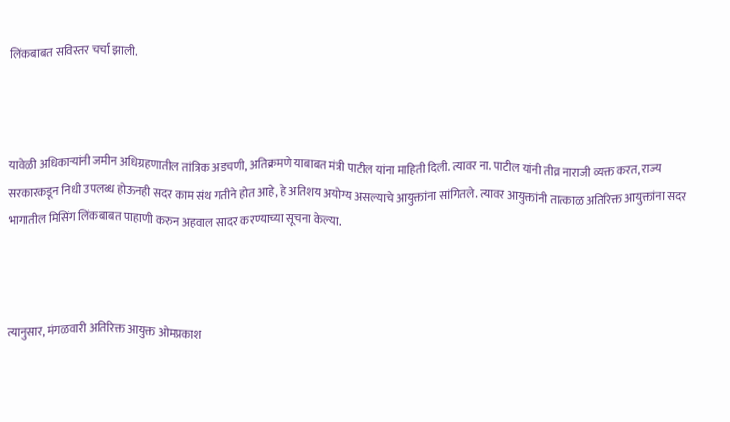लिंकबाबत सविस्तर चर्चा झाली.



यावेळी अधिकाऱ्यांनी जमीन अधिग्रहणातील तांत्रिक अडचणी, अतिक्रमणे याबाबत मंत्री पाटील यांना माहिती दिली. त्यावर ना. पाटील यांनी तीव्र नाराजी व्यक्त करत, राज्य सरकारकडून निधी उपलब्ध होऊनही सदर काम संथ गतीने होत आहे, हे अतिशय अयोग्य असल्याचे आयुक्तांना सांगितले. त्यावर आयुक्तांनी तात्काळ अतिरिक्त आयुक्तांना सदर भागातील मिसिंग लिंकबाबत पाहाणी करुन अहवाल सादर करण्याच्या सूचना केल्या.



त्यानुसार, मंगळवारी अतिरिक्त आयुक्त ओमप्रकाश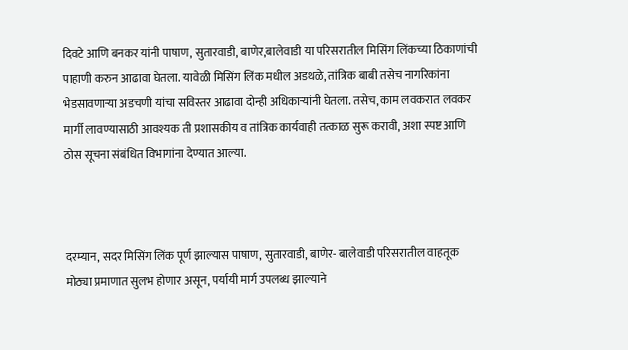दिवटे आणि बनकर यांनी पाषाण, सुतारवाडी, बाणेर,बालेवाडी या परिसरातील मिसिंग लिंकच्या ठिकाणांची पाहाणी करुन आढावा घेतला. यावेळी मिसिंग लिंक मधील अडथळे, तांत्रिक बाबी तसेच नागरिकांना भेडसावणाऱ्या अडचणी यांचा सविस्तर आढावा दोन्ही अधिकाऱ्यांनी घेतला. तसेच, काम लवकरात लवकर मार्गी लावण्यासाठी आवश्यक ती प्रशासकीय व तांत्रिक कार्यवाही तत्काळ सुरू करावी, अशा स्पष्ट आणि ठोस सूचना संबंधित विभागांना देण्यात आल्या.



दरम्यान, सदर मिसिंग लिंक पूर्ण झाल्यास पाषाण, सुतारवाडी, बाणेर- बालेवाडी परिसरातील वाहतूक मोठ्या प्रमाणात सुलभ होणार असून, पर्यायी मार्ग उपलब्ध झाल्याने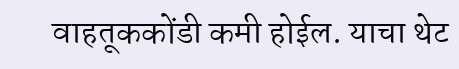वाहतूककोंडी कमी होईल. याचा थेट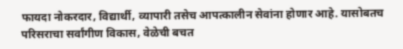फायदा नोकरदार, विद्यार्थी, व्यापारी तसेच आपत्कालीन सेवांना होणार आहे. यासोबतच परिसराचा सर्वांगीण विकास, वेळेची बचत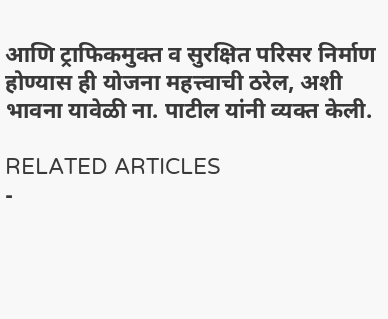आणि ट्राफिकमुक्त व सुरक्षित परिसर निर्माण होण्यास ही योजना महत्त्वाची ठरेल, अशी भावना यावेळी ना. पाटील यांनी व्यक्त केली.

RELATED ARTICLES
-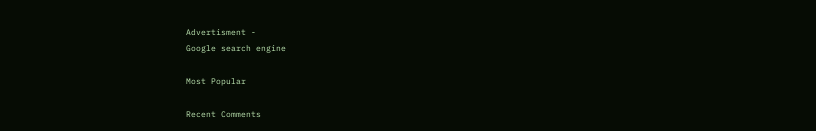Advertisment -
Google search engine

Most Popular

Recent Comments